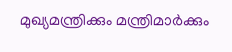മുഖ്യമന്ത്രിക്കും മന്ത്രിമാർക്കും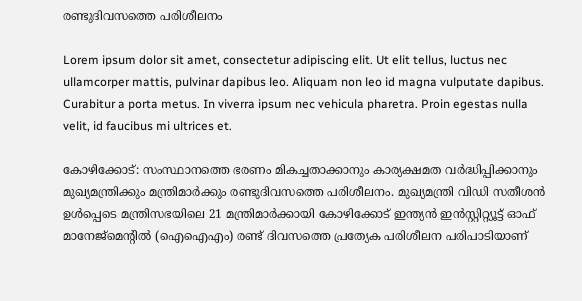രണ്ടുദിവസത്തെ പരിശീലനം

Lorem ipsum dolor sit amet, consectetur adipiscing elit. Ut elit tellus, luctus nec ullamcorper mattis, pulvinar dapibus leo. Aliquam non leo id magna vulputate dapibus. Curabitur a porta metus. In viverra ipsum nec vehicula pharetra. Proin egestas nulla velit, id faucibus mi ultrices et.

കോഴിക്കോട്: സംസ്ഥാനത്തെ ഭരണം മികച്ചതാക്കാനും കാര്യക്ഷമത വർദ്ധിപ്പിക്കാനും മുഖ്യമന്ത്രിക്കും മന്ത്രിമാർക്കും രണ്ടുദിവസത്തെ പരിശീലനം. മുഖ്യമന്ത്രി വിഡി സതീശൻ ഉൾപ്പെടെ മന്ത്രിസഭയിലെ 21 മന്ത്രിമാർക്കായി കോഴിക്കോട് ഇന്ത്യൻ ഇൻസ്റ്റിറ്റ്യൂട്ട് ഓഫ് മാനേജ്മെന്റിൽ (ഐഐഎം) രണ്ട് ദിവസത്തെ പ്രത്യേക പരിശീലന പരിപാടിയാണ്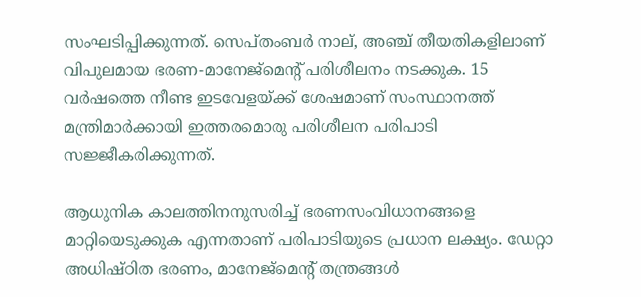സംഘടിപ്പിക്കുന്നത്. സെപ്തംബർ നാല്, അഞ്ച് തീയതികളിലാണ് വിപുലമായ ഭരണ-മാനേജ്‌മെന്റ് പരിശീലനം നടക്കുക. 15 വർഷത്തെ നീണ്ട ഇടവേളയ്ക്ക് ശേഷമാണ് സംസ്ഥാനത്ത് മന്ത്രിമാർക്കായി ഇത്തരമൊരു പരിശീലന പരിപാടി സജ്ജീകരിക്കുന്നത്.

ആധുനിക കാലത്തിനനുസരിച്ച് ഭരണസംവിധാനങ്ങളെ മാറ്റിയെടുക്കുക എന്നതാണ് പരിപാടിയുടെ പ്രധാന ലക്ഷ്യം. ഡേറ്റാ അധിഷ്ഠിത ഭരണം, മാനേജ്‌മെന്റ് തന്ത്രങ്ങൾ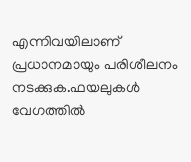എന്നിവയിലാണ് പ്രധാനമായും പരിശീലനം നടക്കുക.ഫയലുകൾ വേഗത്തിൽ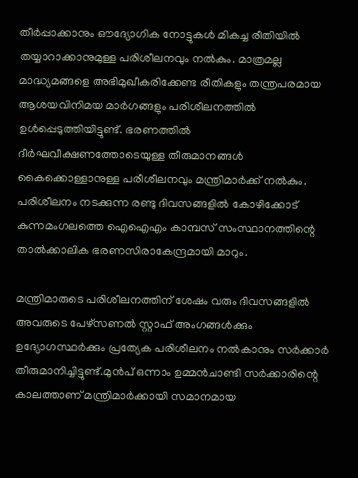തീർപ്പാക്കാനും ഔദ്യോഗിക നോട്ടുകൾ മികച്ച രീതിയിൽ തയ്യാറാക്കാനുമുള്ള പരിശീലനവും നൽകും. മാത്രമല്ല മാദ്ധ്യമങ്ങളെ അഭിമുഖീകരിക്കേണ്ട രീതികളും തന്ത്രപരമായ ആശയവിനിമയ മാർഗങ്ങളും പരിശീലനത്തിൽ ഉൾപ്പെടുത്തിയിട്ടുണ്ട്. ഭരണത്തിൽ ദീർഘവീക്ഷണത്തോടെയുള്ള തീരുമാനങ്ങൾ കൈക്കൊള്ളാനുള്ള പരീശീലനവും മന്ത്രിമാർക്ക് നൽകും. പരിശീലനം നടക്കുന്ന രണ്ടു ദിവസങ്ങളിൽ കോഴിക്കോട് കുന്നമംഗലത്തെ ഐഐഎം കാമ്പസ് സംസ്ഥാനത്തിന്റെ താൽക്കാലിക ഭരണസിരാകേന്ദ്രമായി മാറും.

മന്ത്രിമാരുടെ പരിശീലനത്തിന് ശേഷം വരും ദിവസങ്ങളിൽ അവരുടെ പേഴ്സണൽ സ്റ്റാഫ് അംഗങ്ങൾക്കും ഉദ്യോഗസ്ഥർക്കും പ്രത്യേക പരിശീലനം നൽകാനും സർക്കാർ തീരുമാനിച്ചിട്ടുണ്ട്.മുൻപ് ഒന്നാം ഉമ്മൻചാണ്ടി സ‌ർക്കാരിന്റെ കാലത്താണ് മന്ത്രിമാർക്കായി സമാനമായ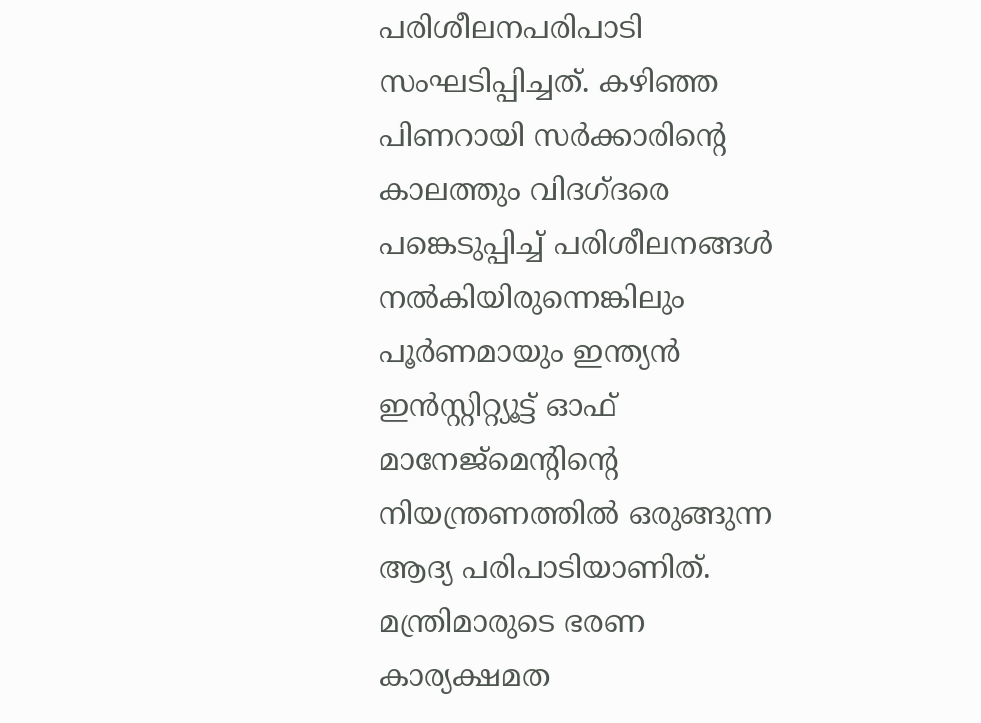പരിശീലനപരിപാടി സംഘടിപ്പിച്ചത്. കഴിഞ്ഞ പിണറായി സർക്കാരിന്റെ കാലത്തും വിദഗ്ദരെ പങ്കെടുപ്പിച്ച് പരിശീലനങ്ങൾ നൽകിയിരുന്നെങ്കിലും പൂർണമായും ഇന്ത്യൻ ഇൻസ്റ്റിറ്റ്യൂട്ട് ഓഫ് മാനേജ്മെന്റിന്റെ നിയന്ത്രണത്തിൽ ഒരുങ്ങുന്ന ആദ്യ പരിപാടിയാണിത്. മന്ത്രിമാരുടെ ഭരണ കാര്യക്ഷമത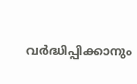വർദ്ധിപ്പിക്കാനും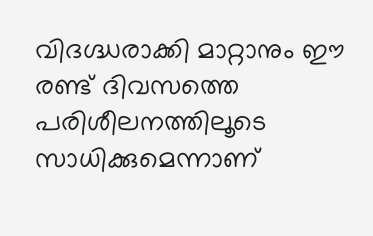വിദഗ്ദ്ധരാക്കി മാറ്റാനും ഈ രണ്ട് ദിവസത്തെ പരിശീലനത്തിലൂടെ സാധിക്കുമെന്നാണ്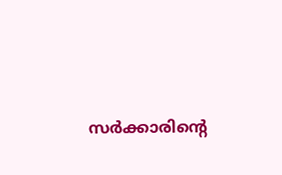സർക്കാരിന്റെ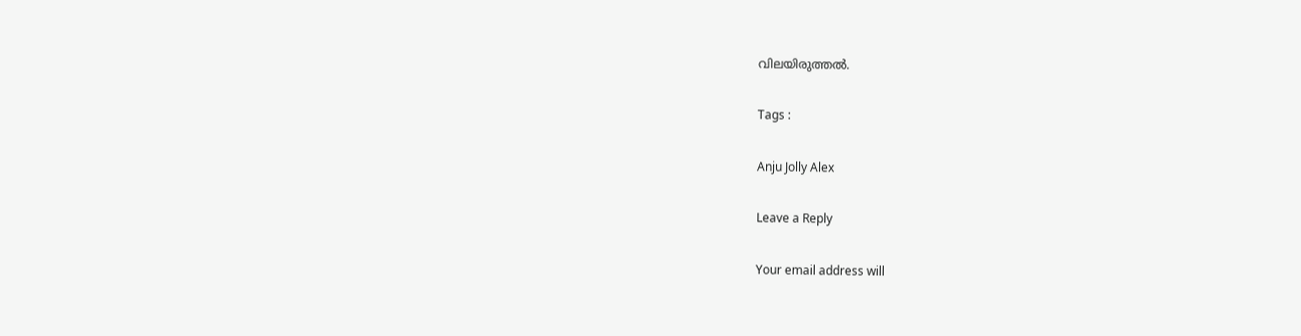വിലയിരുത്തൽ.

Tags :

Anju Jolly Alex

Leave a Reply

Your email address will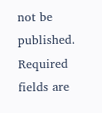not be published. Required fields are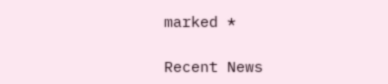marked *

Recent News